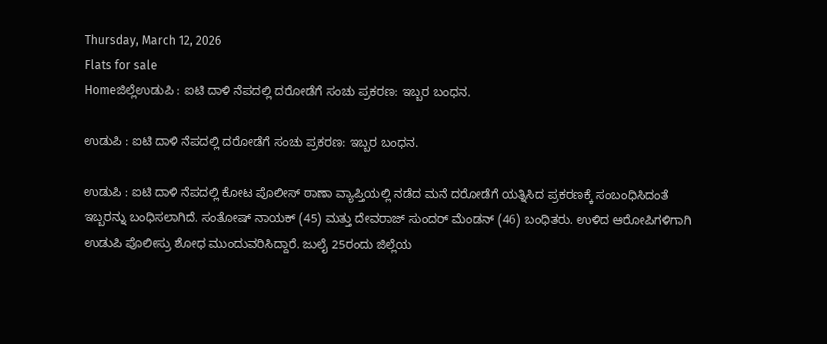Thursday, March 12, 2026
Flats for sale
Homeಜಿಲ್ಲೆಉಡುಪಿ : ಐಟಿ ದಾಳಿ ನೆಪದಲ್ಲಿ ದರೋಡೆಗೆ ಸಂಚು ಪ್ರಕರಣ: ಇಬ್ಬರ ಬಂಧನ.

ಉಡುಪಿ : ಐಟಿ ದಾಳಿ ನೆಪದಲ್ಲಿ ದರೋಡೆಗೆ ಸಂಚು ಪ್ರಕರಣ: ಇಬ್ಬರ ಬಂಧನ.

ಉಡುಪಿ : ಐಟಿ ದಾಳಿ ನೆಪದಲ್ಲಿ ಕೋಟ ಪೊಲೀಸ್ ಠಾಣಾ ವ್ಯಾಪ್ತಿಯಲ್ಲಿ ನಡೆದ ಮನೆ ದರೋಡೆಗೆ ಯತ್ನಿಸಿದ ಪ್ರಕರಣಕ್ಕೆ ಸಂಬಂಧಿಸಿದಂತೆ ಇಬ್ಬರನ್ನು ಬಂಧಿಸಲಾಗಿದೆ. ಸಂತೋಷ್ ನಾಯಕ್ (45) ಮತ್ತು ದೇವರಾಜ್ ಸುಂದರ್ ಮೆಂಡನ್ (46) ಬಂಧಿತರು. ಉಳಿದ ಆರೋಪಿಗಳಿಗಾಗಿ ಉಡುಪಿ ಪೊಲೀಸ್ರು ಶೋಧ ಮುಂದುವರಿಸಿದ್ದಾರೆ. ಜುಲೈ 25ರಂದು ಜಿಲ್ಲೆಯ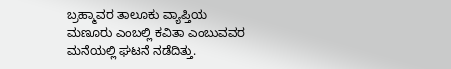ಬ್ರಹ್ಮಾವರ ತಾಲೂಕು ವ್ಯಾಪ್ತಿಯ ಮಣೂರು ಎಂಬಲ್ಲಿ ಕವಿತಾ ಎಂಬುವವರ ಮನೆಯಲ್ಲಿ ಘಟನೆ ನಡೆದಿತ್ತು.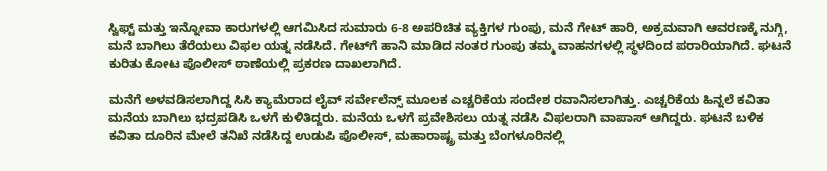ಸ್ವಿಫ್ಟ್ ಮತ್ತು ಇನ್ನೋವಾ ಕಾರುಗಳಲ್ಲಿ ಆಗಮಿಸಿದ ಸುಮಾರು 6-8 ಅಪರಿಚಿತ ವ್ಯಕ್ತಿಗಳ ಗುಂಪು, ಮನೆ ಗೇಟ್ ಹಾರಿ, ಅಕ್ರಮವಾಗಿ ಆವರಣಕ್ಕೆ ನುಗ್ಗಿ, ಮನೆ ಬಾಗಿಲು ತೆರೆಯಲು ವಿಫಲ ಯತ್ನ ನಡೆಸಿದೆ. ಗೇಟ್‌ಗೆ ಹಾನಿ ಮಾಡಿದ ನಂತರ ಗುಂಪು ತಮ್ಮ ವಾಹನಗಳಲ್ಲಿ ಸ್ಥಳದಿಂದ ಪರಾರಿಯಾಗಿದೆ. ಘಟನೆ ಕುರಿತು ಕೋಟ ಪೊಲೀಸ್ ಠಾಣೆಯಲ್ಲಿ ಪ್ರಕರಣ ದಾಖಲಾಗಿದೆ.

ಮನೆಗೆ ಅಳವಡಿಸಲಾಗಿದ್ದ ಸಿಸಿ ಕ್ಯಾಮೆರಾದ ಲೈವ್ ಸರ್ವೇಲೆನ್ಸ್ ಮೂಲಕ ಎಚ್ಚರಿಕೆಯ ಸಂದೇಶ ರವಾನಿಸಲಾಗಿತ್ತು. ಎಚ್ಚರಿಕೆಯ ಹಿನ್ನಲೆ ಕವಿತಾ ಮನೆಯ ಬಾಗಿಲು ಭದ್ರಪಡಿಸಿ ಒಳಗೆ ಕುಳಿತಿದ್ದರು. ಮನೆಯ ಒಳಗೆ ಪ್ರವೇಶಿಸಲು ಯತ್ನ ನಡೆಸಿ ವಿಫಲರಾಗಿ ವಾಪಾಸ್ ಆಗಿದ್ದರು. ಘಟನೆ ಬಳಿಕ ಕವಿತಾ ದೂರಿನ ಮೇಲೆ ತನಿಖೆ ನಡೆಸಿದ್ದ ಉಡುಪಿ ಪೊಲೀಸ್, ಮಹಾರಾಷ್ಟ್ರ ಮತ್ತು ಬೆಂಗಳೂರಿನಲ್ಲಿ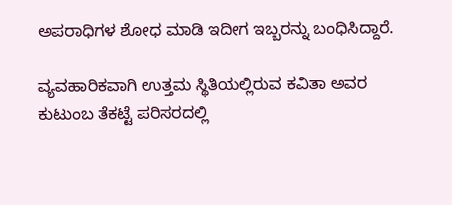ಅಪರಾಧಿಗಳ ಶೋಧ ಮಾಡಿ ಇದೀಗ ಇಬ್ಬರನ್ನು ಬಂಧಿಸಿದ್ದಾರೆ.

ವ್ಯವಹಾರಿಕವಾಗಿ ಉತ್ತಮ ಸ್ಥಿತಿಯಲ್ಲಿರುವ ಕವಿತಾ ಅವರ ಕುಟುಂಬ ತೆಕಟ್ಟೆ ಪರಿಸರದಲ್ಲಿ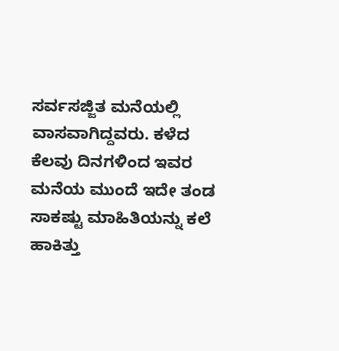ಸರ್ವಸಜ್ಜಿತ ಮನೆಯಲ್ಲಿ ವಾಸವಾಗಿದ್ದವರು. ಕಳೆದ ಕೆಲವು ದಿನಗಳಿಂದ ಇವರ ಮನೆಯ ಮುಂದೆ ಇದೇ ತಂಡ ಸಾಕಷ್ಟು ಮಾಹಿತಿಯನ್ನು ಕಲೆ ಹಾಕಿತ್ತು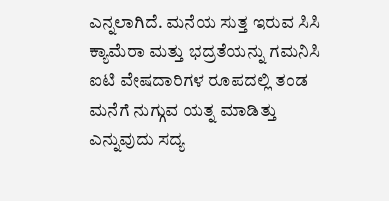ಎನ್ನಲಾಗಿದೆ. ಮನೆಯ ಸುತ್ತ ಇರುವ ಸಿಸಿ ಕ್ಯಾಮೆರಾ ಮತ್ತು ಭದ್ರತೆಯನ್ನು ಗಮನಿಸಿ ಐಟಿ ವೇಷದಾರಿಗಳ ರೂಪದಲ್ಲಿ ತಂಡ ಮನೆಗೆ ನುಗ್ಗುವ ಯತ್ನ ಮಾಡಿತ್ತು ಎನ್ನುವುದು ಸದ್ಯ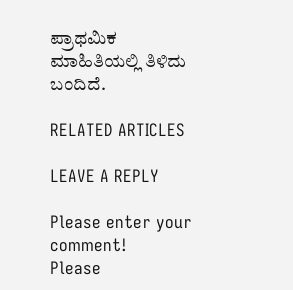ಪ್ರಾಥಮಿಕ ಮಾಹಿತಿಯಲ್ಲಿ ತಿಳಿದು ಬಂದಿದೆ.

RELATED ARTICLES

LEAVE A REPLY

Please enter your comment!
Please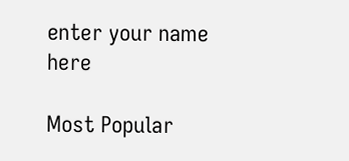enter your name here

Most Popular